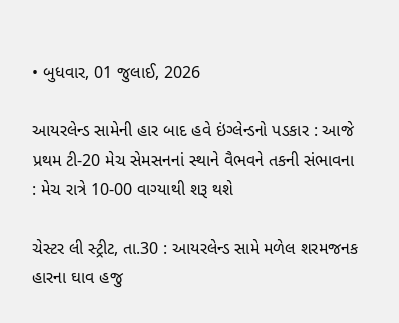• બુધવાર, 01 જુલાઈ, 2026

આયરલેન્ડ સામેની હાર બાદ હવે ઇંગ્લેન્ડનો પડકાર : આજે પ્રથમ ટી-20 મેચ સેમસનનાં સ્થાને વૈભવને તકની સંભાવના : મેચ રાત્રે 10-00 વાગ્યાથી શરૂ થશે

ચેસ્ટર લી સ્ટ્રીટ, તા.30 : આયરલેન્ડ સામે મળેલ શરમજનક હારના ઘાવ હજુ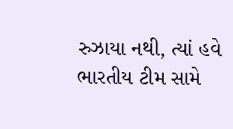રુઝાયા નથી, ત્યાં હવે ભારતીય ટીમ સામે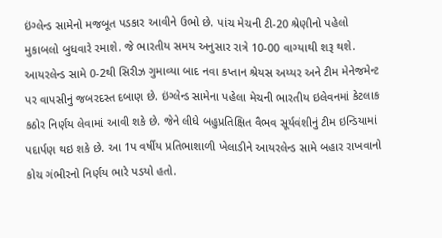ઇંગ્લેન્ડ સામેનો મજબૂત પડકાર આવીને ઉભો છે. પાંચ મેચની ટી-20 શ્રેણીનો પહેલો મુકાબલો બુધવારે રમાશે. જે ભારતીય સમય અનુસાર રાત્રે 10-00 વાગ્યાથી શરૂ થશે. આયરલેન્ડ સામે 0-2થી સિરીઝ ગુમાવ્યા બાદ નવા કપ્તાન શ્રેયસ અય્યર અને ટીમ મેનેજમેન્ટ પર વાપસીનું જબરદસ્ત દબાણ છે. ઇંગ્લેન્ડ સામેના પહેલા મેચની ભારતીય ઇલેવનમાં કેટલાક કઠોર નિર્ણય લેવામાં આવી શકે છે. જેને લીધે બહુપ્રતિક્ષિત વૈભવ સૂર્યવંશીનું ટીમ ઇન્ડિયામાં પદાર્પણ થઇ શકે છે. આ 1પ વર્ષીય પ્રતિભાશાળી ખેલાડીને આયરલેન્ડ સામે બહાર રાખવાનો કોચ ગંભીરનો નિર્ણય ભારે પડયો હતો.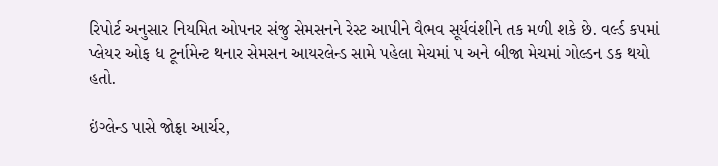રિપોર્ટ અનુસાર નિયમિત ઓપનર સંજુ સેમસનને રેસ્ટ આપીને વૈભવ સૂર્યવંશીને તક મળી શકે છે. વર્લ્ડ કપમાં પ્લેયર ઓફ ધ ટૂર્નામેન્ટ થનાર સેમસન આયરલેન્ડ સામે પહેલા મેચમાં પ અને બીજા મેચમાં ગોલ્ડન ડક થયો હતો.

ઇંગ્લેન્ડ પાસે જોફ્રા આર્ચર,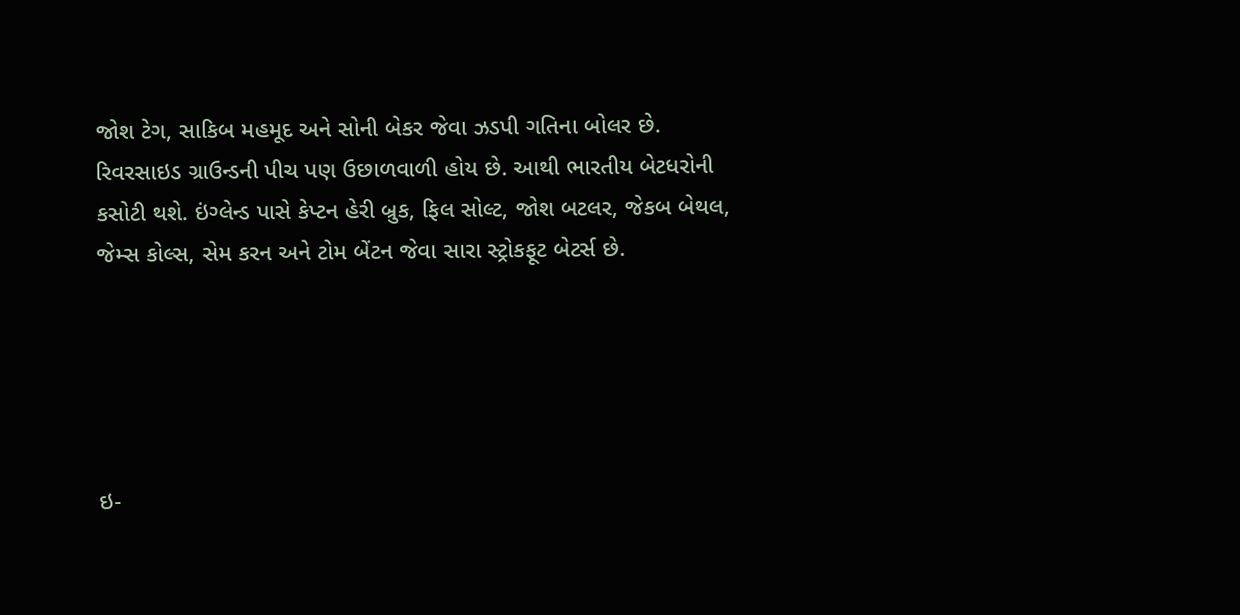જોશ ટેગ, સાકિબ મહમૂદ અને સોની બેકર જેવા ઝડપી ગતિના બોલર છે. રિવરસાઇડ ગ્રાઉન્ડની પીચ પણ ઉછાળવાળી હોય છે. આથી ભારતીય બેટધરોની કસોટી થશે. ઇંગ્લેન્ડ પાસે કેપ્ટન હેરી બ્રુક, ફિલ સોલ્ટ, જોશ બટલર, જેકબ બેથલ, જેમ્સ કોલ્સ, સેમ કરન અને ટોમ બેંટન જેવા સારા સ્ટ્રોકફૂટ બેટર્સ છે.





ઇ-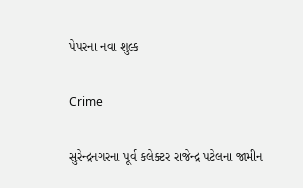પેપરના નવા શુલ્ક

Crime

સુરેન્દ્રનગરના પૂર્વ કલેક્ટર રાજેન્દ્ર પટેલના જામીન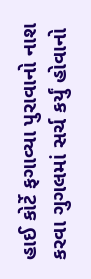હાઈ કોર્ટે ફગાવ્યા પુરાવાનો નાશ કરવા ગુગલમાં સર્ચ કર્યું હોવાનો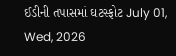ઈડીની તપાસમાં ઘટસ્ફોટ July 01, Wed, 2026